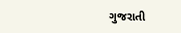ગુજરાતી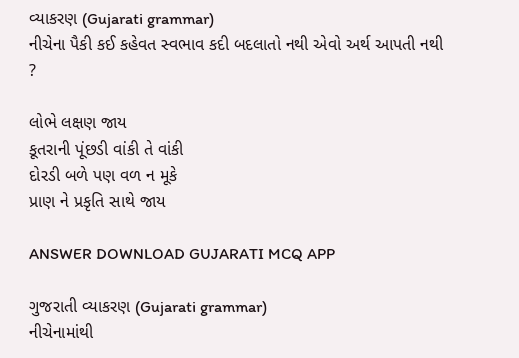વ્યાકરણ (Gujarati grammar)
નીચેના પૈકી કઈ કહેવત સ્વભાવ કદી બદલાતો નથી એવો અર્થ આપતી નથી ?

લોભે લક્ષણ જાય
કૂતરાની પૂંછડી વાંકી તે વાંકી
દોરડી બળે પણ વળ ન મૂકે
પ્રાણ ને પ્રકૃતિ સાથે જાય

ANSWER DOWNLOAD GUJARATI MCQ APP

ગુજરાતી વ્યાકરણ (Gujarati grammar)
નીચેનામાંથી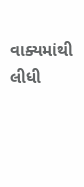વાક્યમાંથી લીધી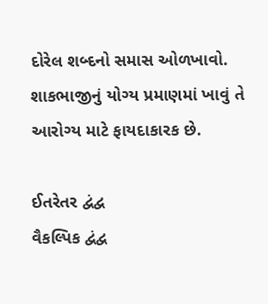દોરેલ શબ્દનો સમાસ ઓળખાવો.
શાકભાજીનું યોગ્ય પ્રમાણમાં ખાવું તે આરોગ્ય માટે ફાયદાકારક છે.

ઈતરેતર દ્વંદ્વ
વૈકલ્પિક દ્વંદ્વ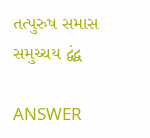તત્પુરુષ સમાસ
સમુચ્ચય દ્વંદ્વ

ANSWER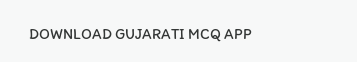DOWNLOAD GUJARATI MCQ APP